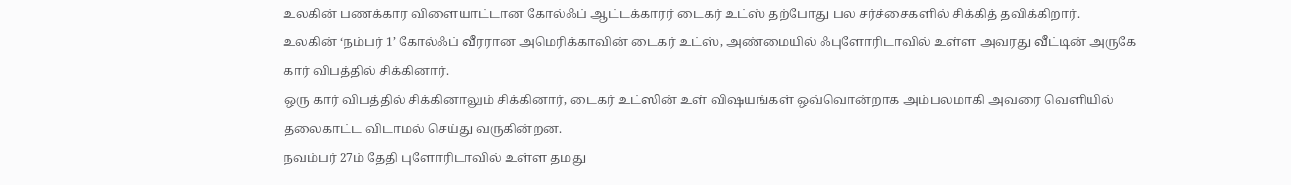உலகின் பணக்கார விளையாட்டான கோல்ஃப் ஆட்டக்காரர் டைகர் உட்ஸ் தற்போது பல சர்ச்சைகளில் சிக்கித் தவிக்கிறார்.
உலகின் ‘நம்பர் 1’ கோல்ஃப் வீரரான அமெரிக்காவின் டைகர் உட்ஸ், அண்மையில் ஃபுளோரிடாவில் உள்ள அவரது வீட்டின் அருகே கார் விபத்தில் சிக்கினார்.
ஒரு கார் விபத்தில் சிக்கினாலும் சிக்கினார், டைகர் உட்ஸின் உள் விஷயங்கள் ஒவ்வொன்றாக அம்பலமாகி அவரை வெளியில் தலைகாட்ட விடாமல் செய்து வருகின்றன.
நவம்பர் 27ம் தேதி புளோரிடாவில் உள்ள தமது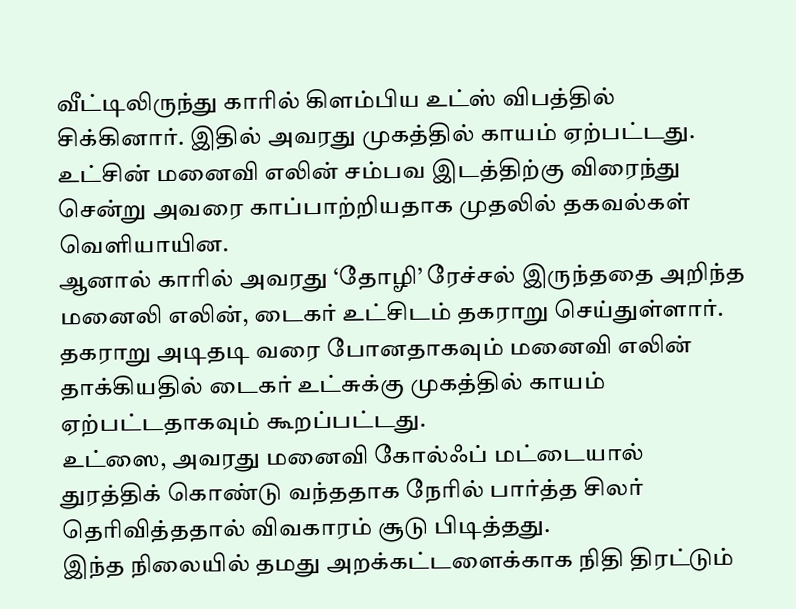வீட்டிலிருந்து காரில் கிளம்பிய உட்ஸ் விபத்தில் சிக்கினார். இதில் அவரது முகத்தில் காயம் ஏற்பட்டது.
உட்சின் மனைவி எலின் சம்பவ இடத்திற்கு விரைந்து சென்று அவரை காப்பாற்றியதாக முதலில் தகவல்கள் வெளியாயின.
ஆனால் காரில் அவரது ‘தோழி’ ரேச்சல் இருந்ததை அறிந்த மனைலி எலின், டைகர் உட்சிடம் தகராறு செய்துள்ளார்.
தகராறு அடிதடி வரை போனதாகவும் மனைவி எலின் தாக்கியதில் டைகர் உட்சுக்கு முகத்தில் காயம் ஏற்பட்டதாகவும் கூறப்பட்டது.
உட்ஸை, அவரது மனைவி கோல்ஃப் மட்டையால் துரத்திக் கொண்டு வந்ததாக நேரில் பார்த்த சிலர் தெரிவித்ததால் விவகாரம் சூடு பிடித்தது.
இந்த நிலையில் தமது அறக்கட்டளைக்காக நிதி திரட்டும்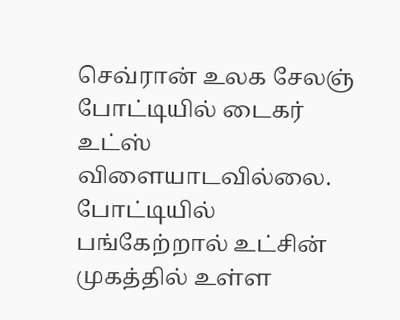செவ்ரான் உலக சேலஞ் போட்டியில் டைகர் உட்ஸ் விளையாடவில்லை. போட்டியில் பங்கேற்றால் உட்சின் முகத்தில் உள்ள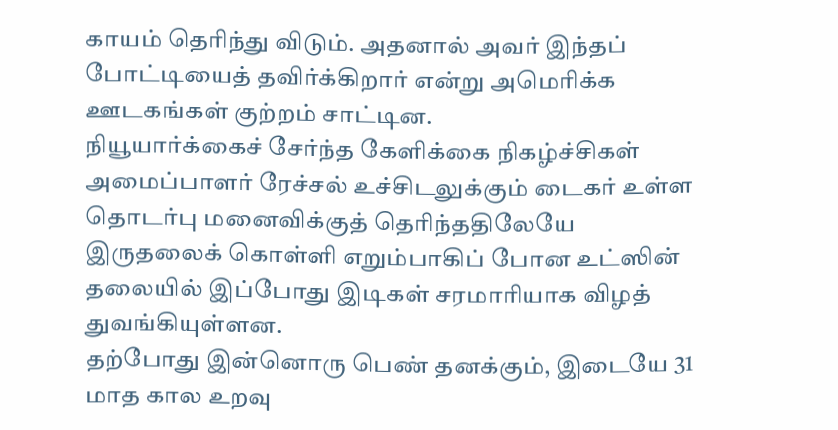காயம் தெரிந்து விடும். அதனால் அவர் இந்தப் போட்டியைத் தவிர்க்கிறார் என்று அமெரிக்க ஊடகங்கள் குற்றம் சாட்டின.
நியூயார்க்கைச் சேர்ந்த கேளிக்கை நிகழ்ச்சிகள் அமைப்பாளர் ரேச்சல் உச்சிடலுக்கும் டைகர் உள்ள தொடர்பு மனைவிக்குத் தெரிந்ததிலேயே இருதலைக் கொள்ளி எறும்பாகிப் போன உட்ஸின் தலையில் இப்போது இடிகள் சரமாரியாக விழத் துவங்கியுள்ளன.
தற்போது இன்னொரு பெண் தனக்கும், இடையே 31 மாத கால உறவு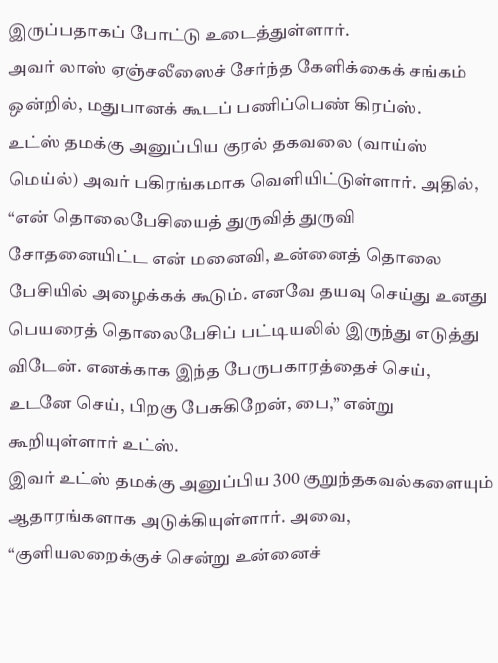இருப்பதாகப் போட்டு உடைத்துள்ளார்.
அவர் லாஸ் ஏஞ்சலீஸைச் சேர்ந்த கேளிக்கைக் சங்கம் ஒன்றில், மதுபானக் கூடப் பணிப்பெண் கிரப்ஸ்.
உட்ஸ் தமக்கு அனுப்பிய குரல் தகவலை (வாய்ஸ் மெய்ல்) அவர் பகிரங்கமாக வெளியிட்டுள்ளார். அதில், “என் தொலைபேசியைத் துருவித் துருவி சோதனையிட்ட என் மனைவி, உன்னைத் தொலை பேசியில் அழைக்கக் கூடும். எனவே தயவு செய்து உனது பெயரைத் தொலைபேசிப் பட்டியலில் இருந்து எடுத்து விடேன். எனக்காக இந்த பேருபகாரத்தைச் செய், உடனே செய், பிறகு பேசுகிறேன், பை,” என்று கூறியுள்ளார் உட்ஸ்.
இவர் உட்ஸ் தமக்கு அனுப்பிய 300 குறுந்தகவல்களையும் ஆதாரங்களாக அடுக்கியுள்ளார். அவை, “குளியலறைக்குச் சென்று உன்னைச்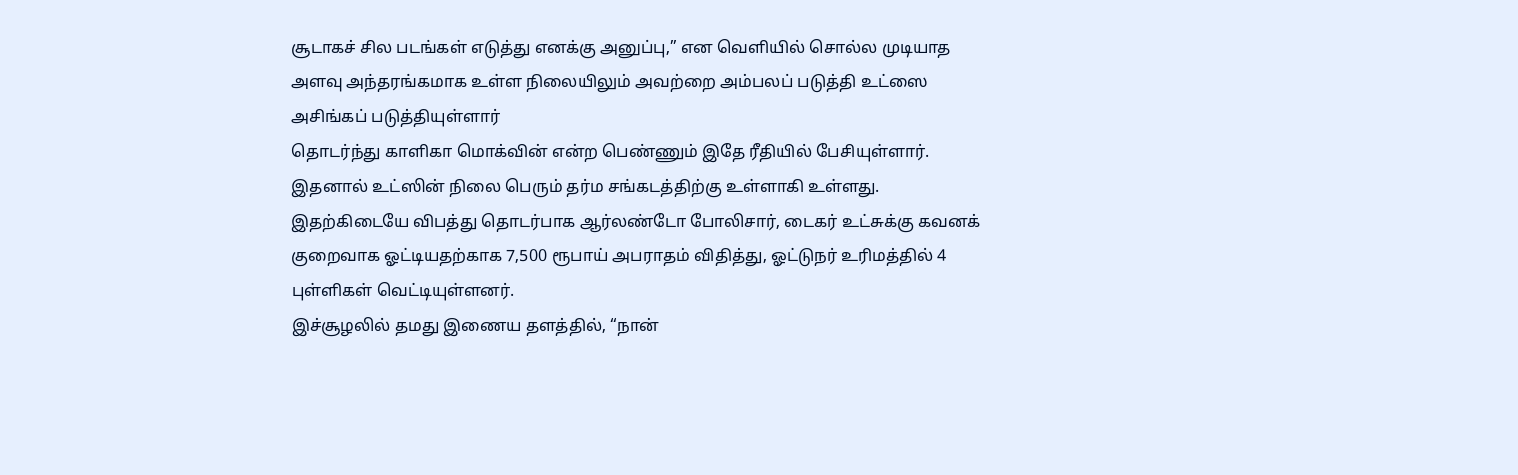சூடாகச் சில படங்கள் எடுத்து எனக்கு அனுப்பு,” என வெளியில் சொல்ல முடியாத அளவு அந்தரங்கமாக உள்ள நிலையிலும் அவற்றை அம்பலப் படுத்தி உட்ஸை அசிங்கப் படுத்தியுள்ளார்
தொடர்ந்து காளிகா மொக்வின் என்ற பெண்ணும் இதே ரீதியில் பேசியுள்ளார்.
இதனால் உட்ஸின் நிலை பெரும் தர்ம சங்கடத்திற்கு உள்ளாகி உள்ளது.
இதற்கிடையே விபத்து தொடர்பாக ஆர்லண்டோ போலிசார், டைகர் உட்சுக்கு கவனக் குறைவாக ஓட்டியதற்காக 7,500 ரூபாய் அபராதம் விதித்து, ஓட்டுநர் உரிமத்தில் 4 புள்ளிகள் வெட்டியுள்ளனர்.
இச்சூழலில் தமது இணைய தளத்தில், “நான்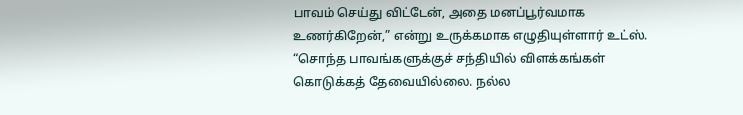பாவம் செய்து விட்டேன், அதை மனப்பூர்வமாக உணர்கிறேன்,” என்று உருக்கமாக எழுதியுள்ளார் உட்ஸ்.
“சொந்த பாவங்களுக்குச் சந்தியில் விளக்கங்கள் கொடுக்கத் தேவையில்லை. நல்ல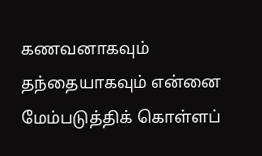கணவனாகவும் தந்தையாகவும் என்னை மேம்படுத்திக் கொள்ளப்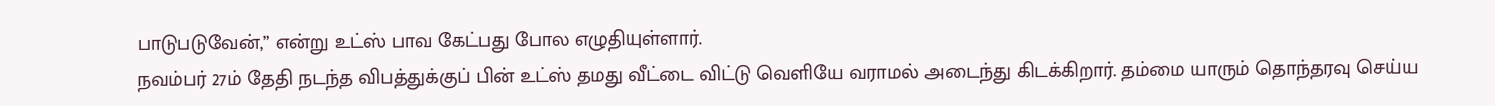பாடுபடுவேன்,” என்று உட்ஸ் பாவ கேட்பது போல எழுதியுள்ளார்.
நவம்பர் 27ம் தேதி நடந்த விபத்துக்குப் பின் உட்ஸ் தமது வீட்டை விட்டு வெளியே வராமல் அடைந்து கிடக்கிறார். தம்மை யாரும் தொந்தரவு செய்ய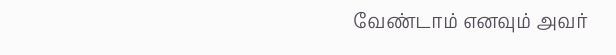வேண்டாம் எனவும் அவர்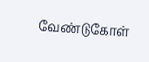வேண்டுகோள்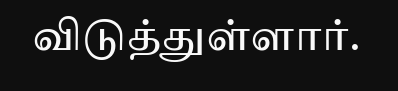விடுத்துள்ளார்.